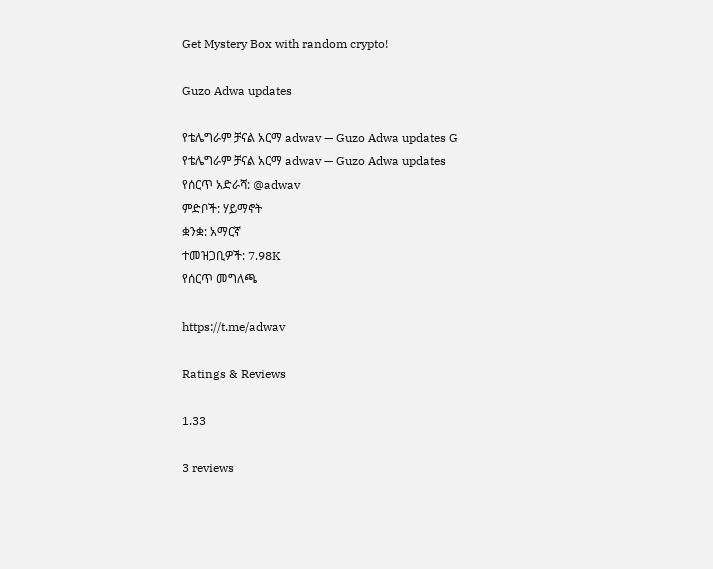Get Mystery Box with random crypto!

Guzo Adwa updates

የቴሌግራም ቻናል አርማ adwav — Guzo Adwa updates G
የቴሌግራም ቻናል አርማ adwav — Guzo Adwa updates
የሰርጥ አድራሻ: @adwav
ምድቦች: ሃይማኖት
ቋንቋ: አማርኛ
ተመዝጋቢዎች: 7.98K
የሰርጥ መግለጫ

https://t.me/adwav

Ratings & Reviews

1.33

3 reviews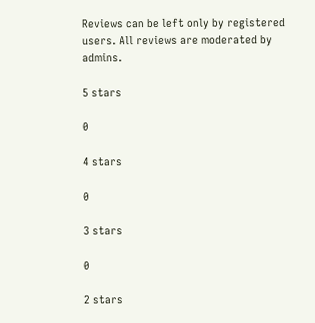Reviews can be left only by registered users. All reviews are moderated by admins.

5 stars

0

4 stars

0

3 stars

0

2 stars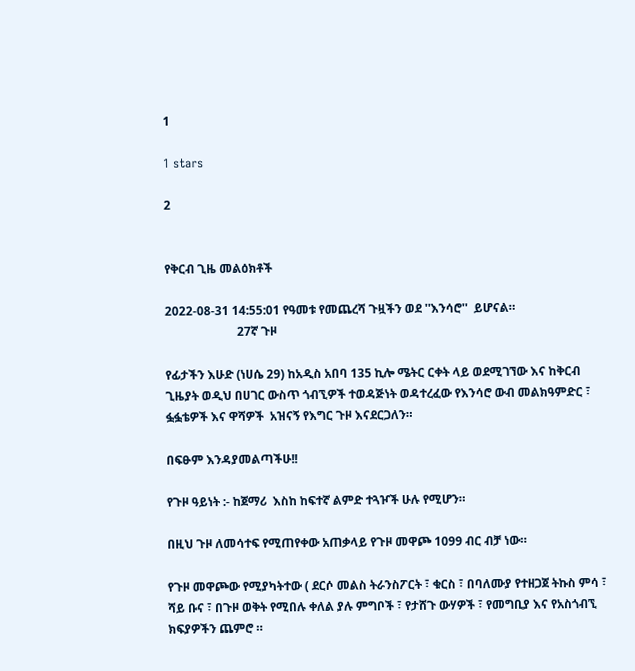1

1 stars

2


የቅርብ ጊዜ መልዕክቶች

2022-08-31 14:55:01 የዓመቱ የመጨረሻ ጉዟችን ወደ ''እንሳሮ''  ይሆናል።
                        27ኛ ጉዞ

የፊታችን እሁድ (ነሀሴ 29) ከአዲስ አበባ 135 ኪሎ ሜትር ርቀት ላይ ወደሚገኘው እና ከቅርብ ጊዜያት ወዲህ በሀገር ውስጥ ጎብኚዎች ተወዳጅነት ወዳተረፈው የእንሳሮ ውብ መልክዓምድር ፣ ፏፏቴዎች እና ዋሻዎች  አዝናኝ የእግር ጉዞ እናደርጋለን።

በፍፁም እንዳያመልጣችሁ!!

የጉዞ ዓይነት :- ከጀማሪ  እስከ ከፍተኛ ልምድ ተጓዦች ሁሉ የሚሆን።

በዚህ ጉዞ ለመሳተፍ የሚጠየቀው አጠቃላይ የጉዞ መዋጮ 1099 ብር ብቻ ነው።

የጉዞ መዋጮው የሚያካትተው ( ደርሶ መልስ ትራንስፖርት ፣ ቁርስ ፣ በባለሙያ የተዘጋጀ ትኩስ ምሳ ፣ ሻይ ቡና ፣ በጉዞ ወቅት የሚበሉ ቀለል ያሉ ምግቦች ፣ የታሸጉ ውሃዎች ፣ የመግቢያ እና የአስጎብኚ ክፍያዎችን ጨምሮ ።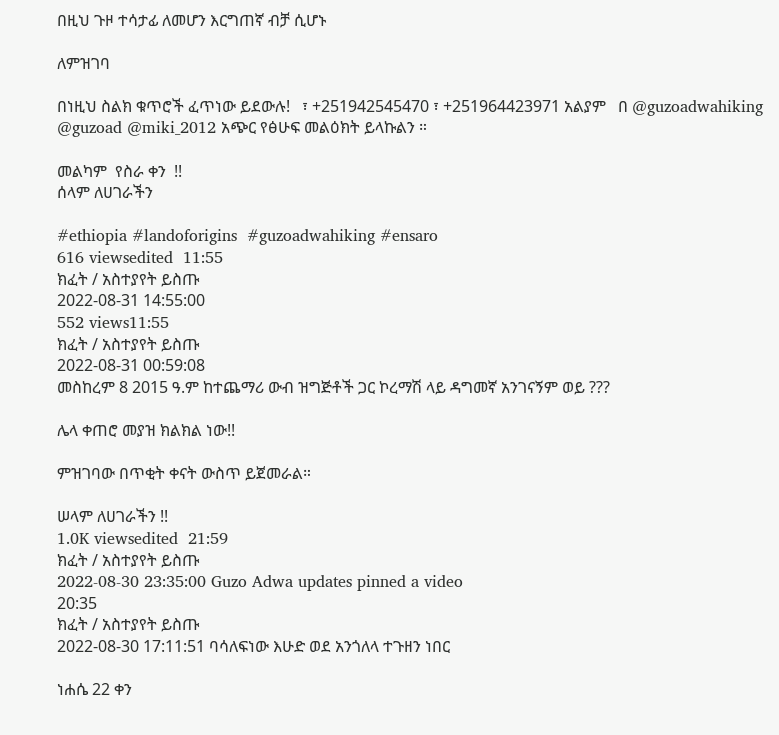በዚህ ጉዞ ተሳታፊ ለመሆን እርግጠኛ ብቻ ሲሆኑ

ለምዝገባ

በነዚህ ስልክ ቁጥሮች ፈጥነው ይደውሉ!   ፣ +251942545470 ፣ +251964423971 አልያም   በ @guzoadwahiking @guzoad @miki_2012 አጭር የፅሁፍ መልዕክት ይላኩልን ።

መልካም  የስራ ቀን  !!
ሰላም ለሀገራችን

#ethiopia #landoforigins  #guzoadwahiking #ensaro
616 viewsedited  11:55
ክፈት / አስተያየት ይስጡ
2022-08-31 14:55:00
552 views11:55
ክፈት / አስተያየት ይስጡ
2022-08-31 00:59:08
መስከረም 8 2015 ዓ.ም ከተጨማሪ ውብ ዝግጅቶች ጋር ኮረማሽ ላይ ዳግመኛ አንገናኝም ወይ ???

ሌላ ቀጠሮ መያዝ ክልክል ነው!!

ምዝገባው በጥቂት ቀናት ውስጥ ይጀመራል።

ሠላም ለሀገራችን !!
1.0K viewsedited  21:59
ክፈት / አስተያየት ይስጡ
2022-08-30 23:35:00 Guzo Adwa updates pinned a video
20:35
ክፈት / አስተያየት ይስጡ
2022-08-30 17:11:51 ባሳለፍነው እሁድ ወደ አንጎለላ ተጉዘን ነበር

ነሐሴ 22 ቀን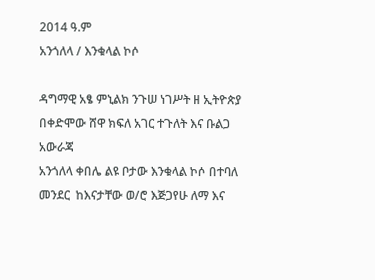2014 ዓ.ም
አንጎለላ / እንቁላል ኮሶ

ዳግማዊ አፄ ምኒልክ ንጉሠ ነገሥት ዘ ኢትዮጵያ
በቀድሞው ሸዋ ክፍለ አገር ተጉለት እና ቡልጋ አውራጃ
አንጎለላ ቀበሌ ልዩ ቦታው እንቁላል ኮሶ በተባለ መንደር  ከእናታቸው ወ/ሮ እጅጋየሁ ለማ እና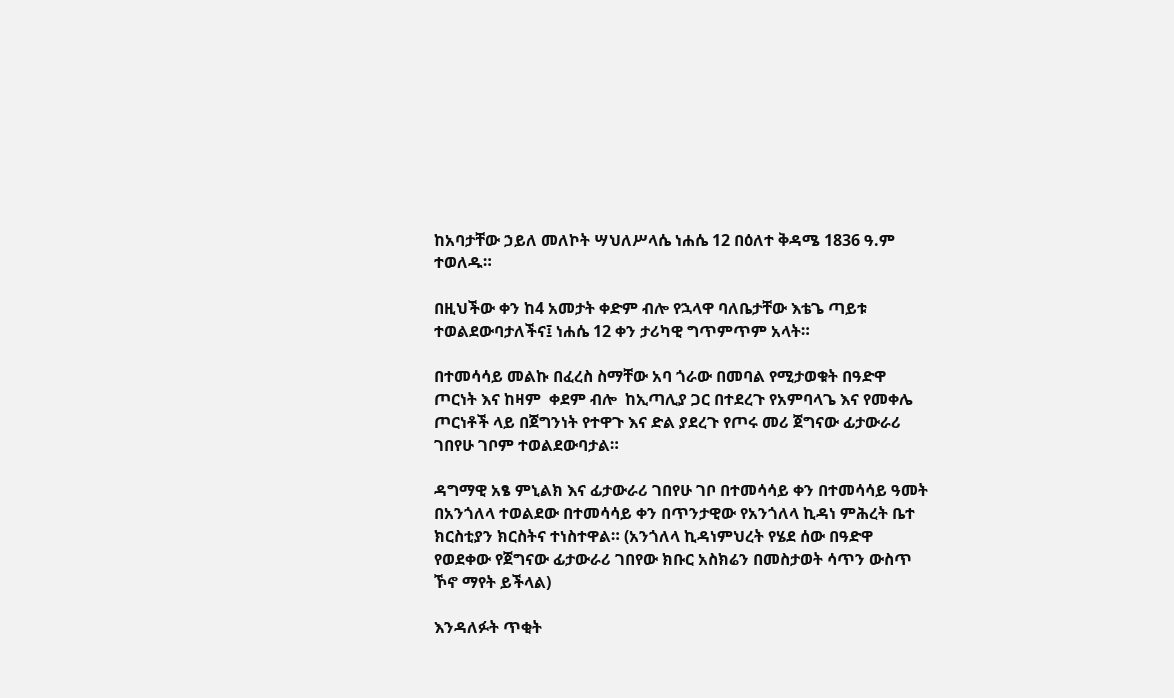ከአባታቸው ኃይለ መለኮት ሣህለሥላሴ ነሐሴ 12 በዕለተ ቅዳሜ 1836 ዓ.ም  ተወለዱ።

በዚህችው ቀን ከ4 አመታት ቀድም ብሎ የኋላዋ ባለቤታቸው እቴጌ ጣይቱ ተወልደውባታለችና፤ ነሐሴ 12 ቀን ታሪካዊ ግጥምጥም አላት።

በተመሳሳይ መልኩ በፈረስ ስማቸው አባ ጎራው በመባል የሚታወቁት በዓድዋ ጦርነት እና ከዛም  ቀደም ብሎ  ከኢጣሊያ ጋር በተደረጉ የአምባላጌ እና የመቀሌ ጦርነቶች ላይ በጀግንነት የተዋጉ እና ድል ያደረጉ የጦሩ መሪ ጀግናው ፊታውራሪ ገበየሁ ገቦም ተወልደውባታል።

ዳግማዊ አፄ ምኒልክ እና ፊታውራሪ ገበየሁ ገቦ በተመሳሳይ ቀን በተመሳሳይ ዓመት በአንጎለላ ተወልደው በተመሳሳይ ቀን በጥንታዊው የአንጎለላ ኪዳነ ምሕረት ቤተ ክርስቲያን ክርስትና ተነስተዋል። (አንጎለላ ኪዳነምህረት የሄደ ሰው በዓድዋ የወደቀው የጀግናው ፊታውራሪ ገበየው ክቡር አስክሬን በመስታወት ሳጥን ውስጥ ኾኖ ማየት ይችላል)

እንዳለፉት ጥቂት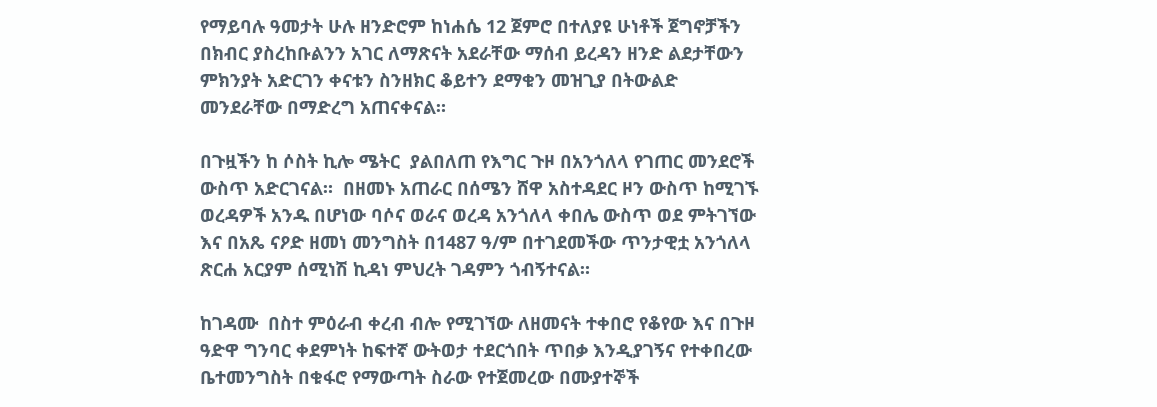የማይባሉ ዓመታት ሁሉ ዘንድሮም ከነሐሴ 12 ጀምሮ በተለያዩ ሁነቶች ጀግኖቻችን በክብር ያስረከቡልንን አገር ለማጽናት አደራቸው ማሰብ ይረዳን ዘንድ ልደታቸውን ምክንያት አድርገን ቀናቱን ስንዘክር ቆይተን ደማቁን መዝጊያ በትውልድ መንደራቸው በማድረግ አጠናቀናል።

በጉዟችን ከ ሶስት ኪሎ ሜትር  ያልበለጠ የእግር ጉዞ በአንጎለላ የገጠር መንደሮች ውስጥ አድርገናል።  በዘመኑ አጠራር በሰሜን ሸዋ አስተዳደር ዞን ውስጥ ከሚገኙ ወረዳዎች አንዱ በሆነው ባሶና ወራና ወረዳ አንጎለላ ቀበሌ ውስጥ ወደ ምትገኘው እና በአጼ ናዖድ ዘመነ መንግስት በ1487 ዓ/ም በተገደመችው ጥንታዊቷ አንጎለላ ጽርሐ አርያም ሰሚነሽ ኪዳነ ምህረት ገዳምን ጎብኝተናል።

ከገዳሙ  በስተ ምዕራብ ቀረብ ብሎ የሚገኘው ለዘመናት ተቀበሮ የቆየው እና በጉዞ ዓድዋ ግንባር ቀደምነት ከፍተኛ ውትወታ ተደርጎበት ጥበቃ እንዲያገኝና የተቀበረው ቤተመንግስት በቁፋሮ የማውጣት ስራው የተጀመረው በሙያተኞች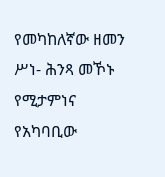የመካከለኛው ዘመን ሥነ- ሕንጻ መኾኑ የሚታምነና   የአካባቢው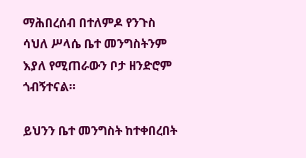ማሕበረሰብ በተለምዶ የንጉስ ሳህለ ሥላሴ ቤተ መንግስትንም እያለ የሚጠራውን ቦታ ዘንድሮም ጎብኝተናል።

ይህንን ቤተ መንግስት ከተቀበረበት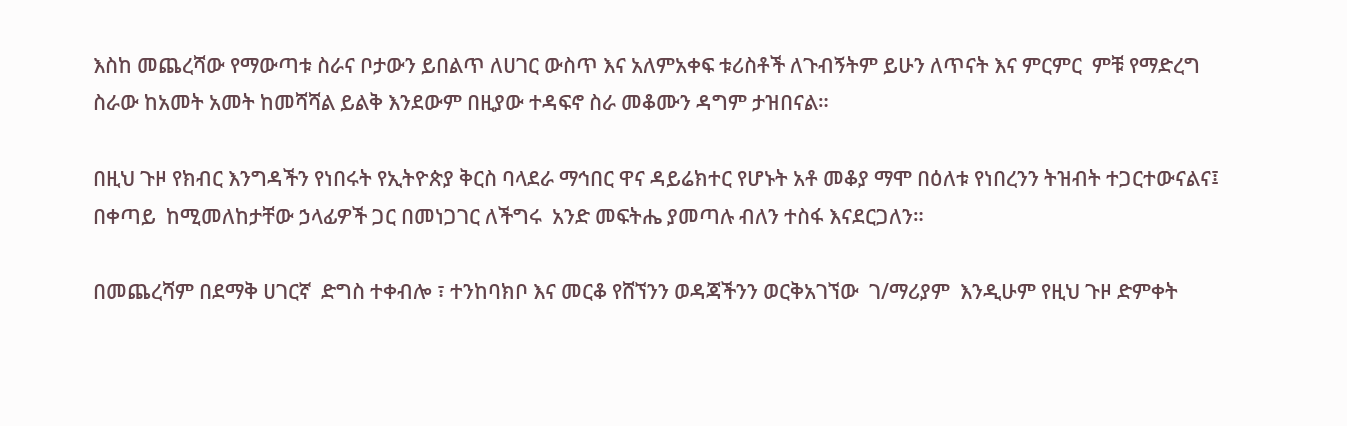እስከ መጨረሻው የማውጣቱ ስራና ቦታውን ይበልጥ ለሀገር ውስጥ እና አለምአቀፍ ቱሪስቶች ለጉብኝትም ይሁን ለጥናት እና ምርምር  ምቹ የማድረግ ስራው ከአመት አመት ከመሻሻል ይልቅ እንደውም በዚያው ተዳፍኖ ስራ መቆሙን ዳግም ታዝበናል።

በዚህ ጉዞ የክብር እንግዳችን የነበሩት የኢትዮጵያ ቅርስ ባላደራ ማኅበር ዋና ዳይሬክተር የሆኑት አቶ መቆያ ማሞ በዕለቱ የነበረንን ትዝብት ተጋርተውናልና፤ በቀጣይ  ከሚመለከታቸው ኃላፊዎች ጋር በመነጋገር ለችግሩ  አንድ መፍትሔ ያመጣሉ ብለን ተስፋ እናደርጋለን።

በመጨረሻም በደማቅ ሀገርኛ  ድግስ ተቀብሎ ፣ ተንከባክቦ እና መርቆ የሸኘንን ወዳጃችንን ወርቅአገኘው  ገ/ማሪያም  እንዲሁም የዚህ ጉዞ ድምቀት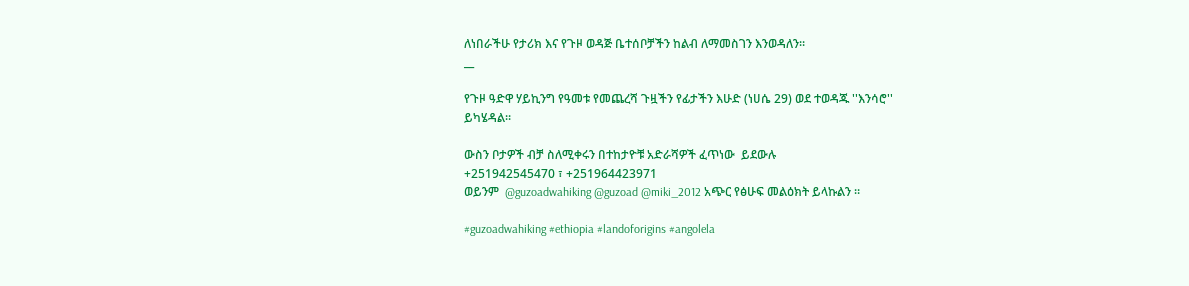ለነበራችሁ የታሪክ እና የጉዞ ወዳጅ ቤተሰቦቻችን ከልብ ለማመስገን እንወዳለን።
__

የጉዞ ዓድዋ ሃይኪንግ የዓመቱ የመጨረሻ ጉዟችን የፊታችን እሁድ (ነሀሴ 29) ወደ ተወዳጁ ''እንሳሮ''
ይካሄዳል።

ውስን ቦታዎች ብቻ ስለሚቀሩን በተከታዮቹ አድራሻዎች ፈጥነው  ይደውሉ
+251942545470 ፣ +251964423971
ወይንም  @guzoadwahiking @guzoad @miki_2012 አጭር የፅሁፍ መልዕክት ይላኩልን ።

#guzoadwahiking #ethiopia #landoforigins #angolela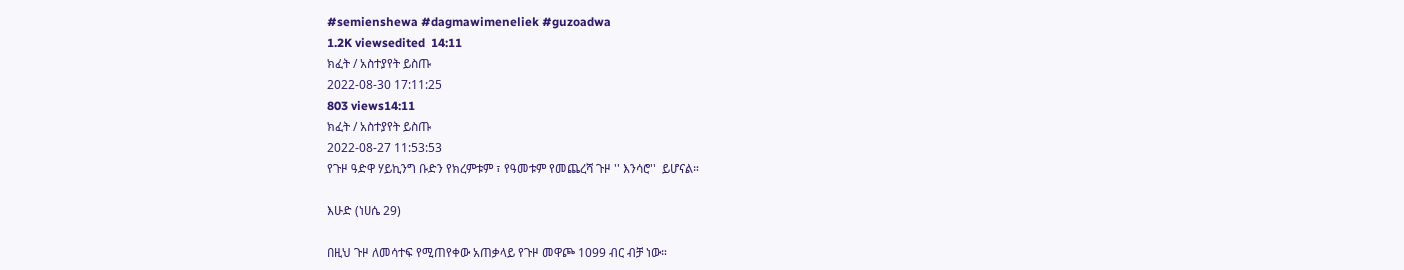#semienshewa #dagmawimeneliek #guzoadwa
1.2K viewsedited  14:11
ክፈት / አስተያየት ይስጡ
2022-08-30 17:11:25
803 views14:11
ክፈት / አስተያየት ይስጡ
2022-08-27 11:53:53
የጉዞ ዓድዋ ሃይኪንግ ቡድን የክረምቱም ፣ የዓመቱም የመጨረሻ ጉዞ '' እንሳሮ''  ይሆናል።

እሁድ (ነሀሴ 29)

በዚህ ጉዞ ለመሳተፍ የሚጠየቀው አጠቃላይ የጉዞ መዋጮ 1099 ብር ብቻ ነው።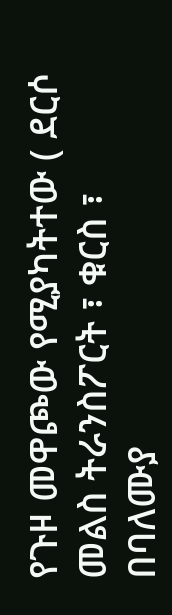የጉዞ መዋጮው የሚያካትተው ( ደርሶ መልስ ትራንስፖርት ፣ ቁርስ ፣ በባለሙያ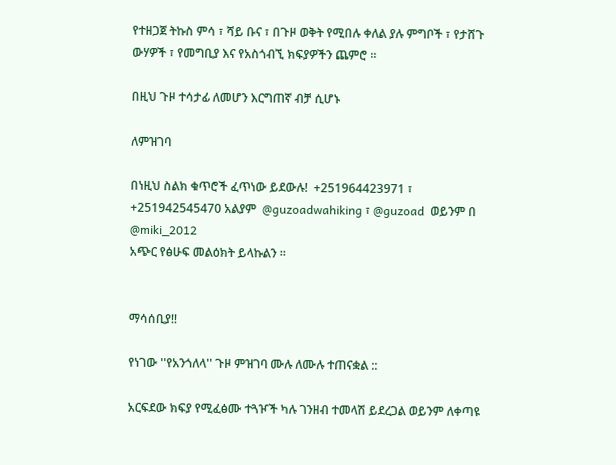የተዘጋጀ ትኩስ ምሳ ፣ ሻይ ቡና ፣ በጉዞ ወቅት የሚበሉ ቀለል ያሉ ምግቦች ፣ የታሸጉ ውሃዎች ፣ የመግቢያ እና የአስጎብኚ ክፍያዎችን ጨምሮ ።

በዚህ ጉዞ ተሳታፊ ለመሆን እርግጠኛ ብቻ ሲሆኑ

ለምዝገባ

በነዚህ ስልክ ቁጥሮች ፈጥነው ይደውሉ!  +251964423971 ፣ +251942545470 አልያም  @guzoadwahiking ፣ @guzoad  ወይንም በ @miki_2012
አጭር የፅሁፍ መልዕክት ይላኩልን ።


ማሳሰቢያ!!

የነገው ''የአንጎለላ'' ጉዞ ምዝገባ ሙሉ ለሙሉ ተጠናቋል ::

አርፍደው ክፍያ የሚፈፅሙ ተጓዦች ካሉ ገንዘብ ተመላሽ ይደረጋል ወይንም ለቀጣዩ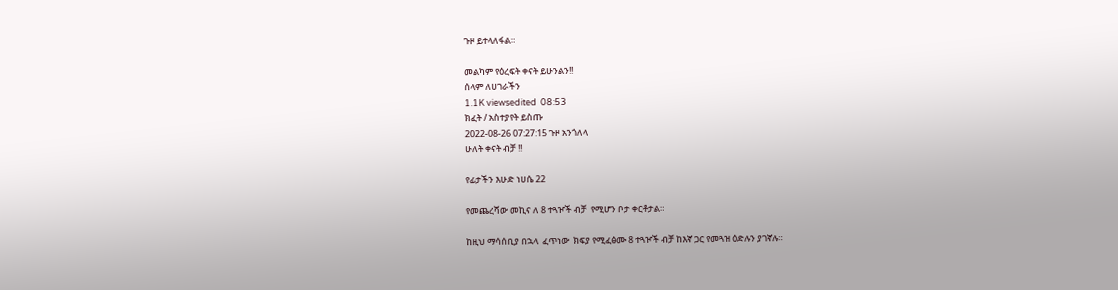ጉዞ ይተላለፋል።

መልካም የዕረፍት ቀናት ይሁንልን!!
ሰላም ለሀገራችን
1.1K viewsedited  08:53
ክፈት / አስተያየት ይስጡ
2022-08-26 07:27:15 ጉዞ አንጎለላ
ሁለት ቀናት ብቻ !!

የፊታችን እሁድ ነሀሴ 22

የመጨረሻው መኪና ለ 8 ተጓዦች ብቻ  የሚሆን ቦታ ቀርቶታል።

ከዚህ ማሳሰቢያ በኋላ  ፈጥነው  ክፍያ የሚፈፅሙ 8 ተጓዦች ብቻ ከእኛ ጋር የመጓዝ ዕድሉን ያገኛሉ።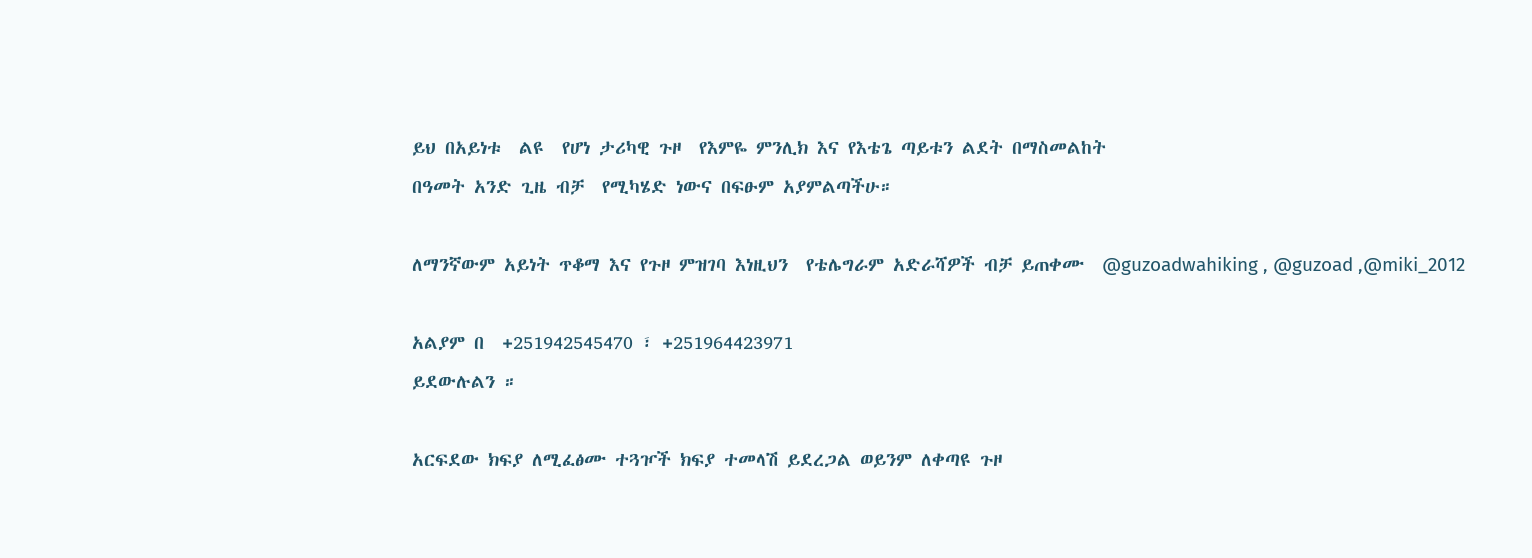ይህ በአይነቱ  ልዩ  የሆነ ታሪካዊ ጉዞ  የእምዬ ምንሊክ እና የእቴጌ ጣይቱን ልደት በማስመልከት
በዓመት አንድ ጊዜ ብቻ  የሚካሄድ ነውና በፍፁም አያምልጣችሁ።

ለማንኛውም አይነት ጥቆማ እና የጉዞ ምዝገባ እነዚህን  የቴሌግራም አድራሻዎች ብቻ ይጠቀሙ  @guzoadwahiking , @guzoad ,@miki_2012

አልያም በ  +251942545470 ፣ +251964423971
ይደውሉልን ።

አርፍደው ክፍያ ለሚፈፅሙ ተጓዦች ክፍያ ተመላሽ ይደረጋል ወይንም ለቀጣዩ ጉዞ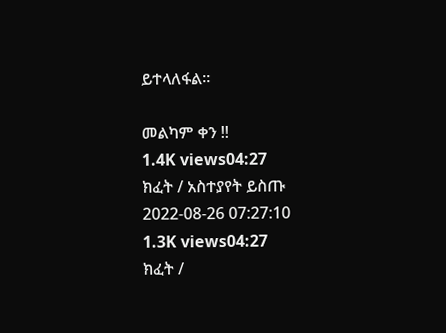ይተላለፋል።

መልካም ቀን !!
1.4K views04:27
ክፈት / አስተያየት ይስጡ
2022-08-26 07:27:10
1.3K views04:27
ክፈት /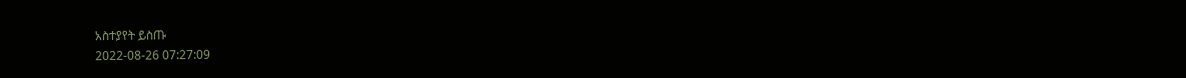አስተያየት ይስጡ
2022-08-26 07:27:09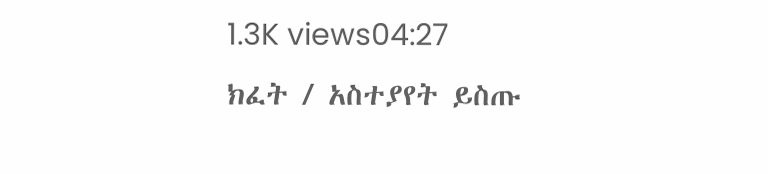1.3K views04:27
ክፈት / አስተያየት ይስጡ